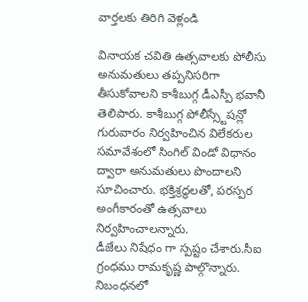వార్తలకు తిరిగి వెళ్లండి

వినాయక చవితి ఉత్సవాలకు పోలీసు అనుమతులు తప్పనిసరిగా తీసుకోవాలని కాశీబుగ్గ డీఎస్పీ భవానీ తెలిపారు. కాశీబుగ్గ పోలీస్స్టేషన్లో గురువారం నిర్వహించిన విలేకరుల సమావేశంలో సింగిల్ విండో విధానం ద్వారా అనుమతులు పొందాలని సూచించారు. భక్తిశ్రద్ధలతో, పరస్పర అంగీకారంతో ఉత్సవాలు నిర్వహించాలన్నారు.
డీజేలు నిషేధం గా స్పష్టం చేశారు.సీఐ గ్రంధము రామకృష్ణ పాల్గొన్నారు. నిబంధనలో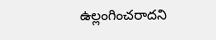ఉల్లంగించరాదని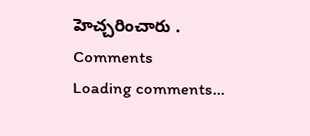హెచ్చరించారు .
Comments
Loading comments...